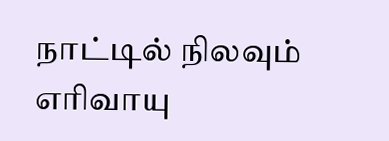நாட்டில் நிலவும் எரிவாயு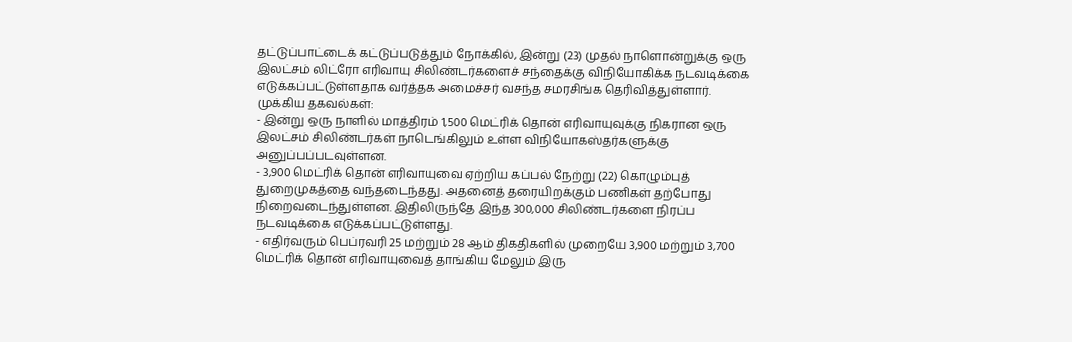தட்டுப்பாட்டைக் கட்டுப்படுத்தும் நோக்கில், இன்று (23) முதல் நாளொன்றுக்கு ஒரு இலட்சம் லிட்ரோ எரிவாயு சிலிண்டர்களைச் சந்தைக்கு விநியோகிக்க நடவடிக்கை எடுக்கப்பட்டுள்ளதாக வர்த்தக அமைச்சர் வசந்த சமரசிங்க தெரிவித்துள்ளார்.
முக்கிய தகவல்கள்:
- இன்று ஒரு நாளில் மாத்திரம் 1,500 மெட்ரிக் தொன் எரிவாயுவுக்கு நிகரான ஒரு இலட்சம் சிலிண்டர்கள் நாடெங்கிலும் உள்ள விநியோகஸ்தர்களுக்கு அனுப்பப்படவுள்ளன.
- 3,900 மெட்ரிக் தொன் எரிவாயுவை ஏற்றிய கப்பல் நேற்று (22) கொழும்புத் துறைமுகத்தை வந்தடைந்தது. அதனைத் தரையிறக்கும் பணிகள் தற்போது நிறைவடைந்துள்ளன. இதிலிருந்தே இந்த 300,000 சிலிண்டர்களை நிரப்ப நடவடிக்கை எடுக்கப்பட்டுள்ளது.
- எதிர்வரும் பெப்ரவரி 25 மற்றும் 28 ஆம் திகதிகளில் முறையே 3,900 மற்றும் 3,700 மெட்ரிக் தொன் எரிவாயுவைத் தாங்கிய மேலும் இரு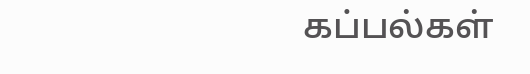கப்பல்கள்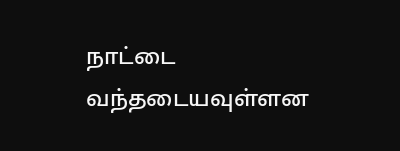நாட்டை வந்தடையவுள்ளன